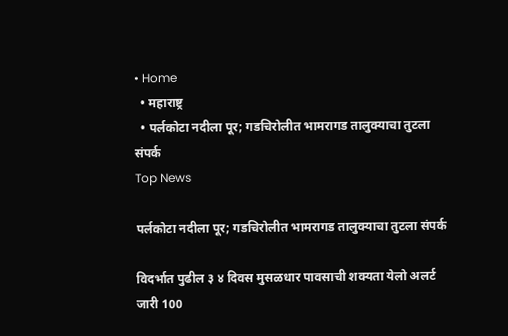• Home
  • महाराष्ट्र
  • पर्लकोटा नदीला पूर; गडचिरोलीत भामरागड तालुक्याचा तुटला संपर्क
Top News

पर्लकोटा नदीला पूर; गडचिरोलीत भामरागड तालुक्याचा तुटला संपर्क

विदर्भात पुढील ३ ४ दिवस मुसळधार पावसाची शक्यता येलो अलर्ट जारी 100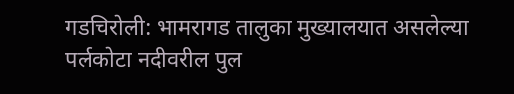गडचिरोली: भामरागड तालुका मुख्यालयात असलेल्या पर्लकोटा नदीवरील पुल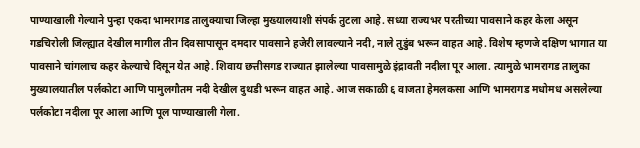पाण्याखाली गेल्याने पुन्हा एकदा भामरागड तालुक्याचा जिल्हा मुख्यालयाशी संपर्क तुटला आहे. सध्या राज्यभर परतीच्या पावसाने कहर केला असून गडचिरोली जिल्ह्यात देखील मागील तीन दिवसापासून दमदार पावसाने हजेरी लावल्याने नदी, नाले तुडुंब भरून वाहत आहे. विशेष म्हणजे दक्षिण भागात या पावसाने चांगलाच कहर केल्याचे दिसून येत आहे. शिवाय छत्तीसगड राज्यात झालेल्या पावसामुळे इंद्रावती नदीला पूर आला. त्यामुळे भामरागड तालुका मुख्यालयातील पर्लकोटा आणि पामुलगौतम नदी देखील दुथडी भरून वाहत आहे. आज सकाळी ६ वाजता हेमलकसा आणि भामरागड मधोमध असलेल्या पर्लकोटा नदीला पूर आला आणि पूल पाण्याखाली गेला.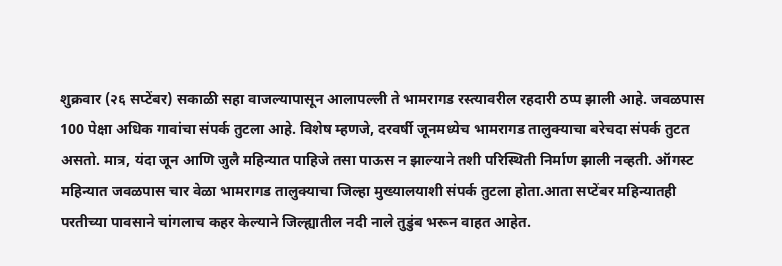शुक्रवार (२६ सप्टेंबर) सकाळी सहा वाजल्यापासून आलापल्ली ते भामरागड रस्त्यावरील रहदारी ठप्प झाली आहे. जवळपास 100 पेक्षा अधिक गावांचा संपर्क तुटला आहे. विशेष म्हणजे, दरवर्षी जूनमध्येच भामरागड तालुक्याचा बरेचदा संपर्क तुटत असतो. मात्र, यंदा जून आणि जुलै महिन्यात पाहिजे तसा पाऊस न झाल्याने तशी परिस्थिती निर्माण झाली नव्हती. ऑगस्ट महिन्यात जवळपास चार वेळा भामरागड तालुक्याचा जिल्हा मुख्यालयाशी संपर्क तुटला होता.आता सप्टेंबर महिन्यातही परतीच्या पावसाने चांगलाच कहर केल्याने जिल्ह्यातील नदी नाले तुडुंब भरून वाहत आहेत.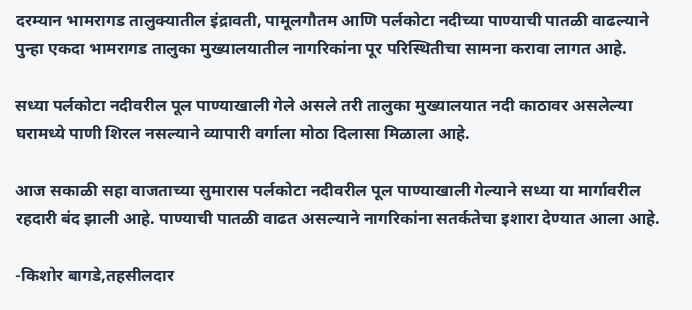दरम्यान भामरागड तालुक्यातील इंद्रावती, पामूलगौतम आणि पर्लकोटा नदीच्या पाण्याची पातळी वाढल्याने पुन्हा एकदा भामरागड तालुका मुख्यालयातील नागरिकांना पूर परिस्थितीचा सामना करावा लागत आहे.

सध्या पर्लकोटा नदीवरील पूल पाण्याखाली गेले असले तरी तालुका मुख्यालयात नदी काठावर असलेल्या घरामध्ये पाणी शिरल नसल्याने व्यापारी वर्गाला मोठा दिलासा मिळाला आहे.

आज सकाळी सहा वाजताच्या सुमारास पर्लकोटा नदीवरील पूल पाण्याखाली गेल्याने सध्या या मार्गावरील रहदारी बंद झाली आहे. पाण्याची पातळी वाढत असल्याने नागरिकांना सतर्कतेचा इशारा देण्यात आला आहे.

-किशोर बागडे,तहसीलदार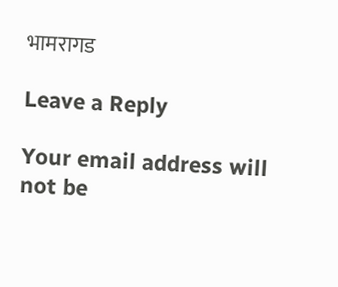भामरागड

Leave a Reply

Your email address will not be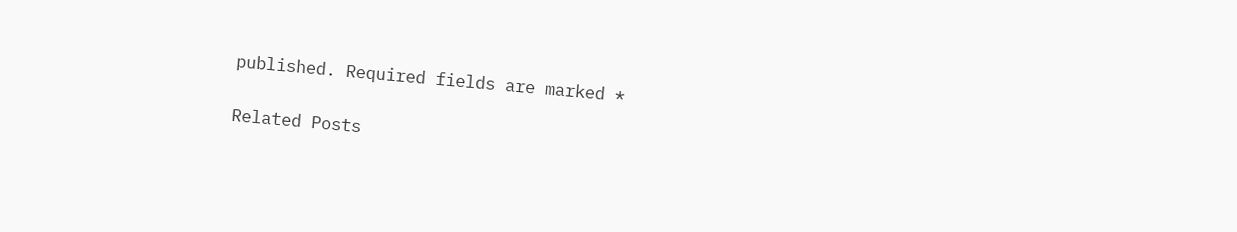published. Required fields are marked *

Related Posts